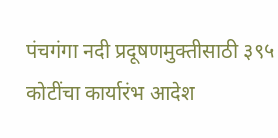पंचगंगा नदी प्रदूषणमुक्तीसाठी ३९५ कोटींचा कार्यारंभ आदेश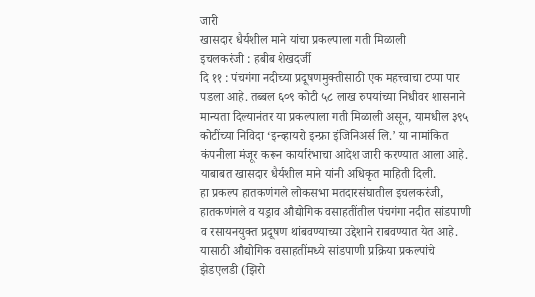जारी
खासदार धैर्यशील माने यांचा प्रकल्पाला गती मिळाली
इचलकरंजी : हबीब शेखदर्जी
दि ११ : पंचगंगा नदीच्या प्रदूषणमुक्तीसाठी एक महत्त्वाचा टप्पा पार पडला आहे. तब्बल ६०९ कोटी ५८ लाख रुपयांच्या निधीवर शासनाने मान्यता दिल्यानंतर या प्रकल्पाला गती मिळाली असून, यामधील ३९५ कोटींच्या निविदा ‘इन्व्हायरो इन्फ्रा इंजिनिअर्स लि.’ या नामांकित कंपनीला मंजूर करून कार्यारंभाचा आदेश जारी करण्यात आला आहे. याबाबत खासदार धैर्यशील माने यांनी अधिकृत माहिती दिली.
हा प्रकल्प हातकणंगले लोकसभा मतदारसंघातील इचलकरंजी, हातकणंगले व यड्राव औद्योगिक वसाहतींतील पंचगंगा नदीत सांडपाणी व रसायनयुक्त प्रदूषण थांबवण्याच्या उद्देशाने राबवण्यात येत आहे. यासाठी औद्योगिक वसाहतींमध्ये सांडपाणी प्रक्रिया प्रकल्पांचे झेडएलडी (झिरो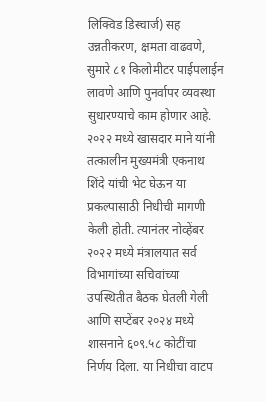लिक्विड डिस्चार्ज) सह उन्नतीकरण, क्षमता वाढवणे, सुमारे ८१ किलोमीटर पाईपलाईन लावणे आणि पुनर्वापर व्यवस्था सुधारण्याचे काम होणार आहे.
२०२२ मध्ये खासदार माने यांनी तत्कालीन मुख्यमंत्री एकनाथ शिंदे यांची भेट घेऊन या प्रकल्पासाठी निधीची मागणी केली होती. त्यानंतर नोव्हेंबर २०२२ मध्ये मंत्रालयात सर्व विभागांच्या सचिवांच्या उपस्थितीत बैठक घेतली गेली आणि सप्टेंबर २०२४ मध्ये शासनाने ६०९.५८ कोटींचा निर्णय दिला. या निधीचा वाटप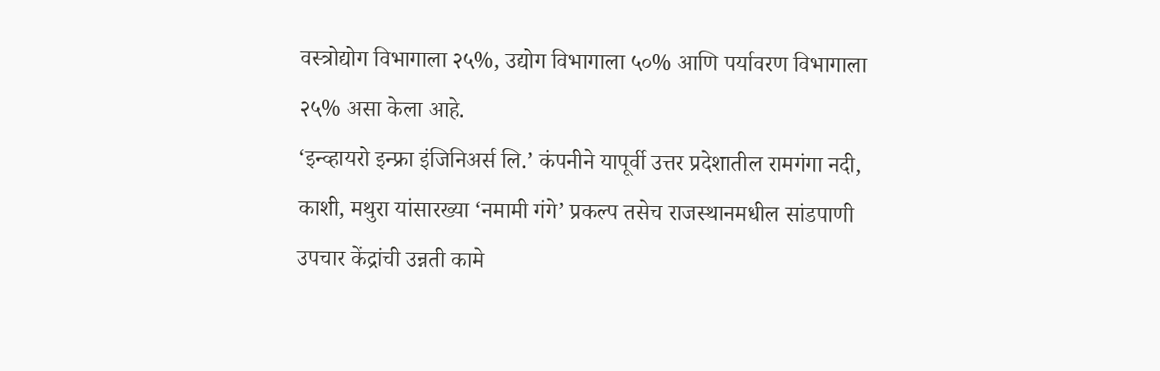वस्त्रोद्योग विभागाला २५%, उद्योग विभागाला ५०% आणि पर्यावरण विभागाला २५% असा केला आहे.
‘इन्व्हायरो इन्फ्रा इंजिनिअर्स लि.’ कंपनीने यापूर्वी उत्तर प्रदेशातील रामगंगा नदी, काशी, मथुरा यांसारख्या ‘नमामी गंगे’ प्रकल्प तसेच राजस्थानमधील सांडपाणी उपचार केंद्रांची उन्नती कामे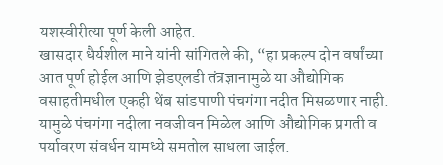यशस्वीरीत्या पूर्ण केली आहेत.
खासदार धैर्यशील माने यांनी सांगितले की, “हा प्रकल्प दोन वर्षांच्या आत पूर्ण होईल आणि झेडएलडी तंत्रज्ञानामुळे या औद्योगिक वसाहतीमधील एकही थेंब सांडपाणी पंचगंगा नदीत मिसळणार नाही. यामुळे पंचगंगा नदीला नवजीवन मिळेल आणि औद्योगिक प्रगती व पर्यावरण संवर्धन यामध्ये समतोल साधला जाईल.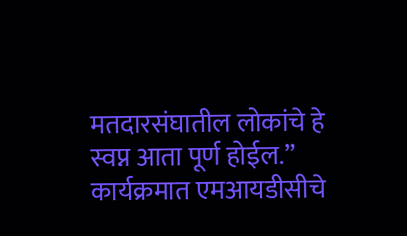मतदारसंघातील लोकांचे हे स्वप्न आता पूर्ण होईल.”
कार्यक्रमात एमआयडीसीचे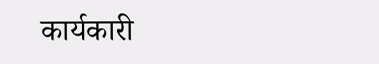कार्यकारी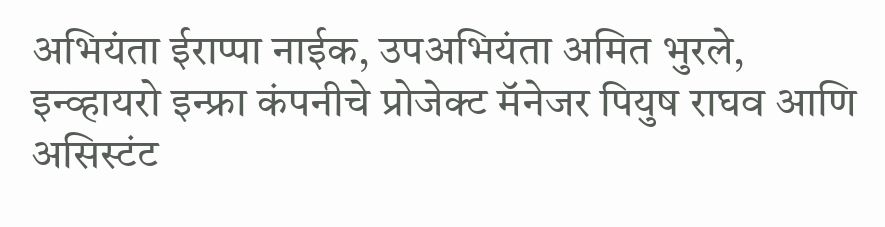अभियंता ईराप्पा नाईक, उपअभियंता अमित भुरले, इन्व्हायरो इन्फ्रा कंपनीचे प्रोजेक्ट मॅनेजर पियुष राघव आणि असिस्टंट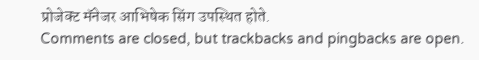प्रोजेक्ट मॅनेजर आभिषेक सिंग उपस्थित होते.
Comments are closed, but trackbacks and pingbacks are open.